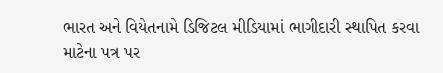ભારત અને વિયેતનામે ડિજિટલ મીડિયામાં ભાગીદારી સ્થાપિત કરવા માટેના પત્ર પર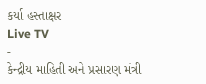કર્યા હસ્તાક્ષર
Live TV
-
કેન્દ્રીય માહિતી અને પ્રસારણ મંત્રી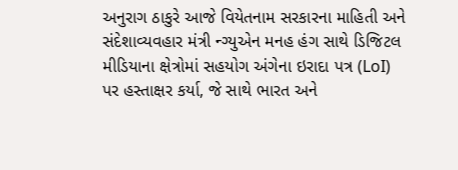અનુરાગ ઠાકુરે આજે વિયેતનામ સરકારના માહિતી અને સંદેશાવ્યવહાર મંત્રી ન્ગ્યુએન મનહ હંગ સાથે ડિજિટલ મીડિયાના ક્ષેત્રોમાં સહયોગ અંગેના ઇરાદા પત્ર (LoI) પર હસ્તાક્ષર કર્યા, જે સાથે ભારત અને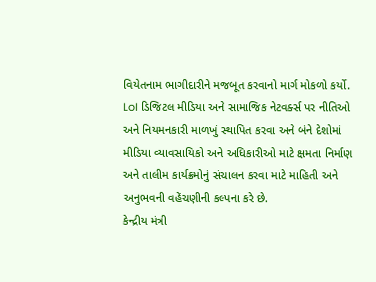વિયેતનામ ભાગીદારીને મજબૂત કરવાનો માર્ગ મોકળો કર્યો.
LoI ડિજિટલ મીડિયા અને સામાજિક નેટવર્ક્સ પર નીતિઓ અને નિયમનકારી માળખું સ્થાપિત કરવા અને બંને દેશોમાં મીડિયા વ્યાવસાયિકો અને અધિકારીઓ માટે ક્ષમતા નિર્માણ અને તાલીમ કાર્યક્રમોનું સંચાલન કરવા માટે માહિતી અને અનુભવની વહેંચણીની કલ્પના કરે છે.
કેન્દ્રીય મંત્રી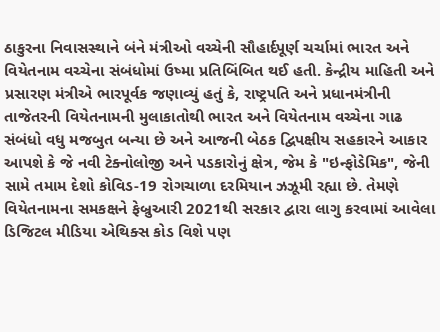ઠાકુરના નિવાસસ્થાને બંને મંત્રીઓ વચ્ચેની સૌહાર્દપૂર્ણ ચર્ચામાં ભારત અને વિયેતનામ વચ્ચેના સંબંધોમાં ઉષ્મા પ્રતિબિંબિત થઈ હતી. કેન્દ્રીય માહિતી અને પ્રસારણ મંત્રીએ ભારપૂર્વક જણાવ્યું હતું કે, રાષ્ટ્રપતિ અને પ્રધાનમંત્રીની તાજેતરની વિયેતનામની મુલાકાતોથી ભારત અને વિયેતનામ વચ્ચેના ગાઢ સંબંધો વધુ મજબુત બન્યા છે અને આજની બેઠક દ્વિપક્ષીય સહકારને આકાર આપશે કે જે નવી ટેક્નોલોજી અને પડકારોનું ક્ષેત્ર, જેમ કે "ઇન્ફોડેમિક", જેની સામે તમામ દેશો કોવિડ-19 રોગચાળા દરમિયાન ઝઝૂમી રહ્યા છે. તેમણે વિયેતનામના સમકક્ષને ફેબ્રુઆરી 2021થી સરકાર દ્વારા લાગુ કરવામાં આવેલા ડિજિટલ મીડિયા એથિક્સ કોડ વિશે પણ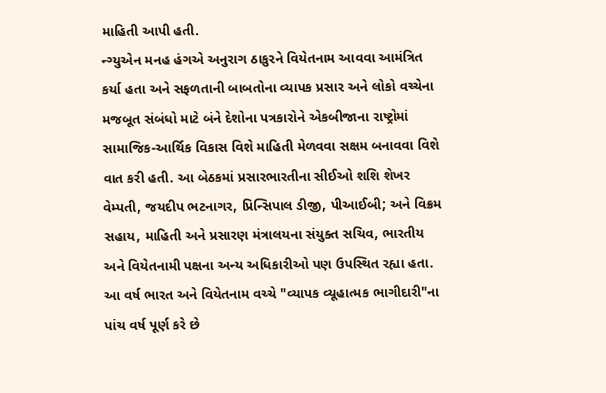માહિતી આપી હતી.
ન્ગ્યુએન મનહ હંગએ અનુરાગ ઠાકુરને વિયેતનામ આવવા આમંત્રિત કર્યા હતા અને સફળતાની બાબતોના વ્યાપક પ્રસાર અને લોકો વચ્ચેના મજબૂત સંબંધો માટે બંને દેશોના પત્રકારોને એકબીજાના રાષ્ટ્રોમાં સામાજિક-આર્થિક વિકાસ વિશે માહિતી મેળવવા સક્ષમ બનાવવા વિશે વાત કરી હતી. આ બેઠકમાં પ્રસારભારતીના સીઈઓ શશિ શેખર વેમ્પતી, જયદીપ ભટનાગર, પ્રિન્સિપાલ ડીજી, પીઆઈબી; અને વિક્રમ સહાય, માહિતી અને પ્રસારણ મંત્રાલયના સંયુક્ત સચિવ, ભારતીય અને વિયેતનામી પક્ષના અન્ય અધિકારીઓ પણ ઉપસ્થિત રહ્યા હતા. આ વર્ષ ભારત અને વિયેતનામ વચ્ચે "વ્યાપક વ્યૂહાત્મક ભાગીદારી"ના પાંચ વર્ષ પૂર્ણ કરે છે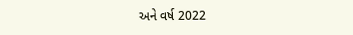અને વર્ષ 2022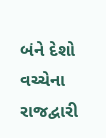બંને દેશો વચ્ચેના રાજદ્વારી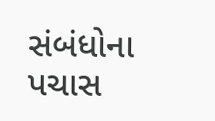સંબંધોના પચાસ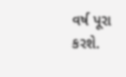વર્ષ પૂરા કરશે.